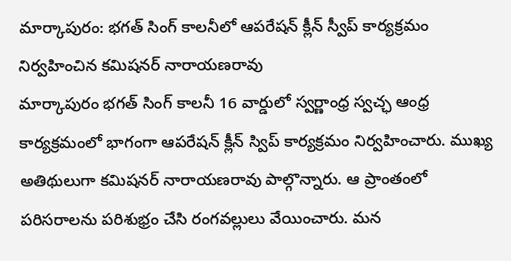మార్కాపురం: భగత్ సింగ్ కాలనీలో ఆపరేషన్ క్లీన్ స్వీప్ కార్యక్రమం నిర్వహించిన కమిషనర్ నారాయణరావు
మార్కాపురం భగత్ సింగ్ కాలనీ 16 వార్డులో స్వర్ణాంధ్ర స్వచ్ఛ ఆంధ్ర కార్యక్రమంలో భాగంగా ఆపరేషన్ క్లీన్ స్విప్ కార్యక్రమం నిర్వహించారు. ముఖ్య అతిథులుగా కమిషనర్ నారాయణరావు పాల్గొన్నారు. ఆ ప్రాంతంలో పరిసరాలను పరిశుభ్రం చేసి రంగవల్లులు వేయించారు. మన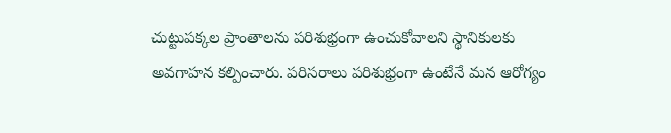చుట్టుపక్కల ప్రాంతాలను పరిశుభ్రంగా ఉంచుకోవాలని స్థానికులకు అవగాహన కల్పించారు. పరిసరాలు పరిశుభ్రంగా ఉంటేనే మన ఆరోగ్యం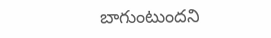బాగుంటుందని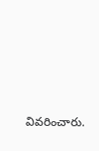వివరించారు.